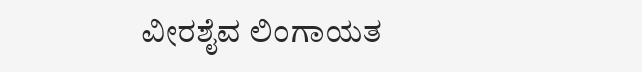ವೀರಶೈವ ಲಿಂಗಾಯತ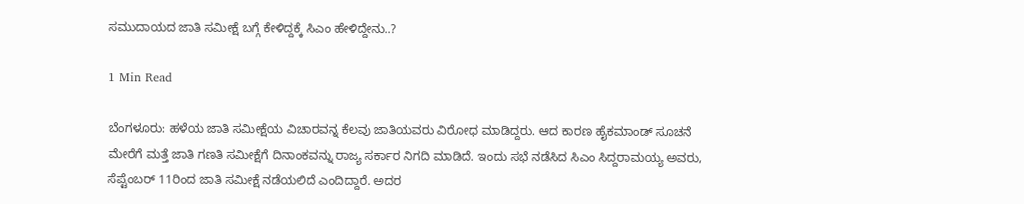ಸಮುದಾಯದ ಜಾತಿ ಸಮೀಕ್ಷೆ ಬಗ್ಗೆ ಕೇಳಿದ್ದಕ್ಕೆ ಸಿಎಂ ಹೇಳಿದ್ದೇನು..?

1 Min Read

ಬೆಂಗಳೂರು: ಹಳೆಯ ಜಾತಿ ಸಮೀಕ್ಷೆಯ ವಿಚಾರವನ್ನ ಕೆಲವು ಜಾತಿಯವರು ವಿರೋಧ ಮಾಡಿದ್ದರು. ಆದ ಕಾರಣ ಹೈಕಮಾಂಡ್ ಸೂಚನೆ ಮೇರೆಗೆ ಮತ್ತೆ ಜಾತಿ ಗಣತಿ ಸಮೀಕ್ಷೆಗೆ ದಿನಾಂಕವನ್ನು ರಾಜ್ಯ ಸರ್ಕಾರ ನಿಗದಿ ಮಾಡಿದೆ. ಇಂದು ಸಭೆ ನಡೆಸಿದ ಸಿಎಂ ಸಿದ್ದರಾಮಯ್ಯ ಅವರು, ಸೆಪ್ಟೆಂಬರ್ 11ರಿಂದ ಜಾತಿ ಸಮೀಕ್ಷೆ ನಡೆಯಲಿದೆ ಎಂದಿದ್ದಾರೆ. ಅದರ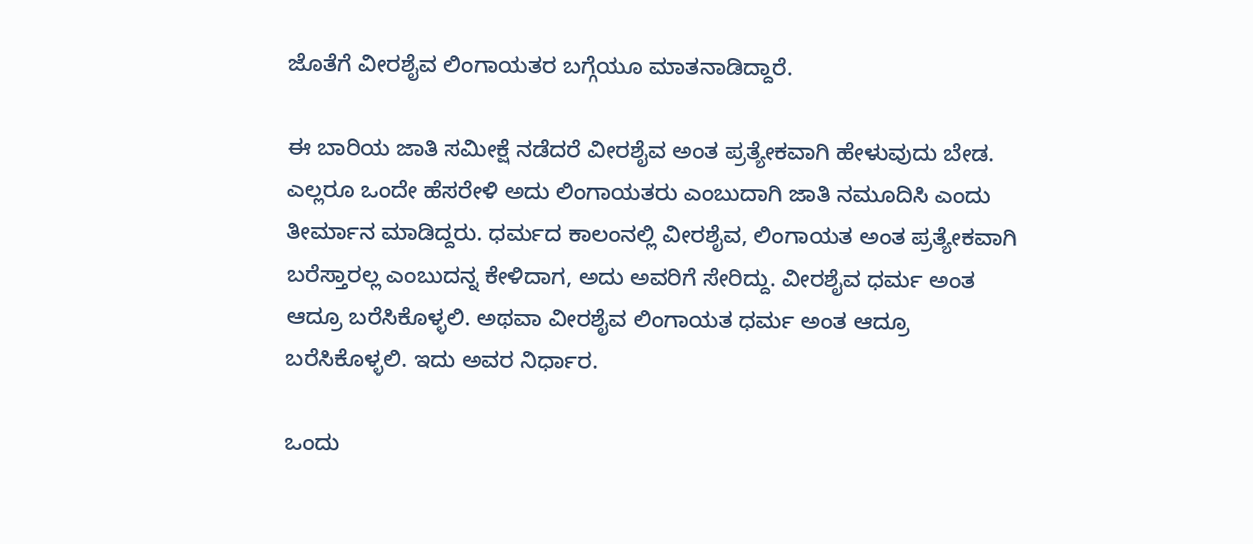ಜೊತೆಗೆ ವೀರಶೈವ ಲಿಂಗಾಯತರ ಬಗ್ಗೆಯೂ ಮಾತನಾಡಿದ್ದಾರೆ.

ಈ ಬಾರಿಯ ಜಾತಿ ಸಮೀಕ್ಷೆ ನಡೆದರೆ ವೀರಶೈವ ಅಂತ ಪ್ರತ್ಯೇಕವಾಗಿ ಹೇಳುವುದು ಬೇಡ. ಎಲ್ಲರೂ ಒಂದೇ ಹೆಸರೇಳಿ ಅದು ಲಿಂಗಾಯತರು ಎಂಬುದಾಗಿ ಜಾತಿ ನಮೂದಿಸಿ ಎಂದು ತೀರ್ಮಾನ ಮಾಡಿದ್ದರು. ಧರ್ಮದ ಕಾಲಂನಲ್ಲಿ ವೀರಶೈವ, ಲಿಂಗಾಯತ ಅಂತ ಪ್ರತ್ಯೇಕವಾಗಿ ಬರೆಸ್ತಾರಲ್ಲ ಎಂಬುದನ್ನ ಕೇಳಿದಾಗ, ಅದು ಅವರಿಗೆ ಸೇರಿದ್ದು. ವೀರಶೈವ ಧರ್ಮ ಅಂತ ಆದ್ರೂ ಬರೆಸಿಕೊಳ್ಳಲಿ. ಅಥವಾ ವೀರಶೈವ ಲಿಂಗಾಯತ ಧರ್ಮ ಅಂತ ಆದ್ರೂ ಬರೆಸಿಕೊಳ್ಳಲಿ. ಇದು ಅವರ ನಿರ್ಧಾರ.

ಒಂದು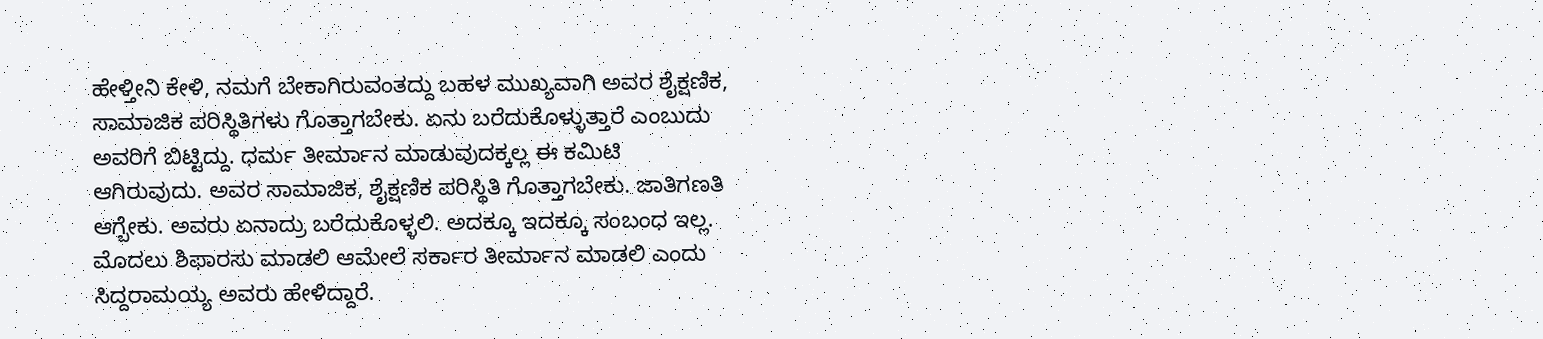ಹೇಳ್ತೀನಿ ಕೇಳಿ, ನಮಗೆ ಬೇಕಾಗಿರುವಂತದ್ದು ಬಹಳ ಮುಖ್ಯವಾಗಿ ಅವರ ಶೈಕ್ಷಣಿಕ, ಸಾಮಾಜಿಕ ಪರಿಸ್ಥಿತಿಗಳು ಗೊತ್ತಾಗಬೇಕು. ಏನು ಬರೆದುಕೊಳ್ಳುತ್ತಾರೆ ಎಂಬುದು ಅವರಿಗೆ ಬಿಟ್ಟಿದ್ದು. ಧರ್ಮ ತೀರ್ಮಾನ ಮಾಡುವುದಕ್ಕಲ್ಲ ಈ ಕಮಿಟಿ ಆಗಿರುವುದು. ಅವರ ಸಾಮಾಜಿಕ, ಶೈಕ್ಷಣಿಕ ಪರಿಸ್ಥಿತಿ ಗೊತ್ತಾಗಬೇಕು. ಜಾತಿಗಣತಿ ಆಗ್ಬೇಕು. ಅವರು ಏನಾದ್ರು ಬರೆದುಕೊಳ್ಳಲಿ. ಅದಕ್ಕೂ ಇದಕ್ಕೂ ಸಂಬಂಧ ಇಲ್ಲ. ಮೊದಲು ಶಿಫಾರಸು ಮಾಡಲಿ ಆಮೇಲೆ ಸರ್ಕಾರ ತೀರ್ಮಾನ ಮಾಡಲಿ ಎಂದು ಸಿದ್ದರಾಮಯ್ಯ ಅವರು ಹೇಳಿದ್ದಾರೆ.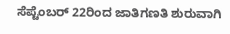ಸೆಪ್ಟೆಂಬರ್ 22ರಿಂದ ಜಾತಿಗಣತಿ ಶುರುವಾಗಿ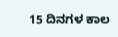15 ದಿನಗಳ ಕಾಲ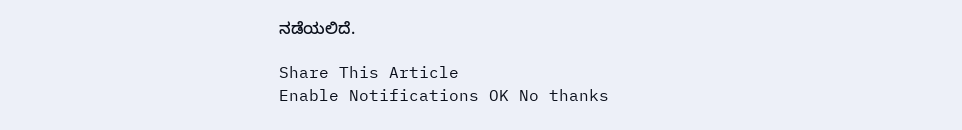ನಡೆಯಲಿದೆ.

Share This Article
Enable Notifications OK No thanks